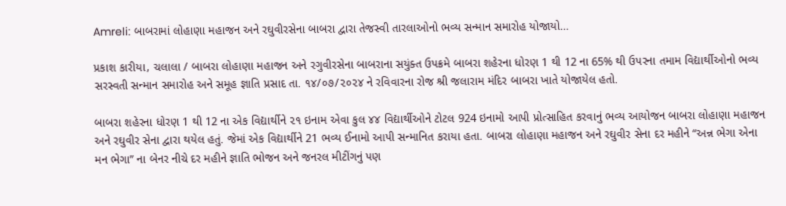Amreli: બાબરામાં લોહાણા મહાજન અને રઘુવીરસેના બાબરા દ્વારા તેજસ્વી તારલાઓનો ભવ્ય સન્માન સમારોહ યોજાયો…

પ્રકાશ કારીયા, ચલાલા / બાબરા લોહાણા મહાજન અને રગુવીરસેના બાબરાના સયુંક્ત ઉપક્રમે બાબરા શહેરના ધોરણ 1 થી 12 ના 65% થી ઉપરના તમામ વિદ્યાર્થીઓનો ભવ્ય સરસ્વતી સન્માન સમારોહ અને સમૂહ જ્ઞાતિ પ્રસાદ તા. ૧૪/૦૭/૨૦૨૪ ને રવિવારના રોજ શ્રી જલારામ મંદિર બાબરા ખાતે યોજાયેલ હતો.

બાબરા શહેરના ધોરણ 1 થી 12 ના એક વિદ્યાર્થીને ૨૧ ઇનામ એવા કુલ ૪૪ વિદ્યાર્થીઓને ટોટલ 924 ઇનામો આપી પ્રોત્સાહિત કરવાનું ભવ્ય આયોજન બાબરા લોહાણા મહાજન અને રઘુવીર સેના દ્વારા થયેલ હતું. જેમાં એક વિદ્યાર્થીને 21 ભવ્ય ઈનામો આપી સન્માનિત કરાયા હતા. બાબરા લોહાણા મહાજન અને રઘુવીર સેના દર મહીને “અન્ન ભેગા એના મન ભેગા” ના બેનર નીચે દર મહીને જ્ઞાતિ ભોજન અને જનરલ મીટીંગનું પણ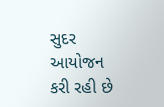સુદર આયોજન કરી રહી છે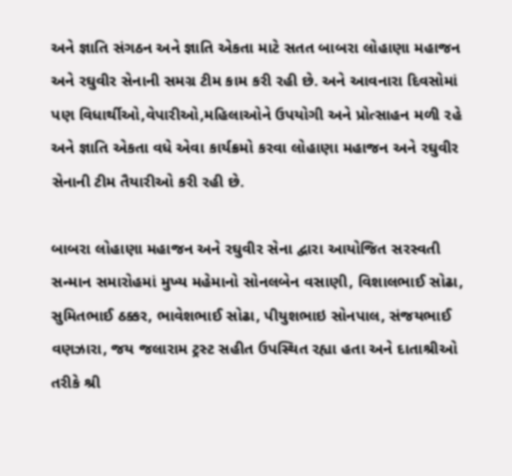અને જ્ઞાતિ સંગઠન અને જ્ઞાતિ એકતા માટે સતત બાબરા લોહાણા મહાજન અને રઘુવીર સેનાની સમગ્ર ટીમ કામ કરી રહી છે. અને આવનારા દિવસોમાં પણ વિધાર્થીઓ,વેપારીઓ,મહિલાઓને ઉપયોગી અને પ્રોત્સાહન મળી રહે અને જ્ઞાતિ એકતા વધે એવા કાર્યક્રમો કરવા લોહાણા મહાજન અને રઘુવીર સેનાની ટીમ તૈયારીઓ કરી રહી છે.

બાબરા લોહાણા મહાજન અને રઘુવીર સેના દ્વારા આયોજિત સરસ્વતી સન્માન સમારોહમાં મુખ્ય મહેમાનો સોનલબેન વસાણી, વિશાલભાઈ સોઢા, સુમિતભાઈ ઠક્કર, ભાવેશભાઈ સોઢા, પીયુશભાઇ સોનપાલ, સંજયભાઈ વણઝારા, જય જલારામ ટ્રસ્ટ સહીત ઉપસ્થિત રહ્યા હતા અને દાતાશ્રીઓ તરીકે શ્રી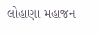લોહાણા મહાજન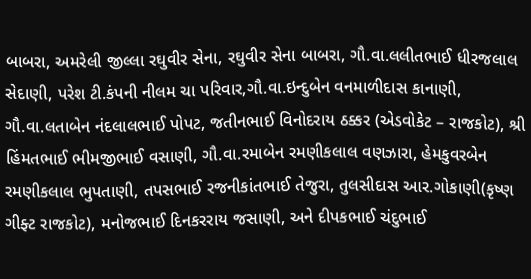બાબરા, અમરેલી જીલ્લા રઘુવીર સેના, રઘુવીર સેના બાબરા, ગૌ.વા.લલીતભાઈ ધીરજલાલ સેદાણી, પરેશ ટી.કંપની નીલમ ચા પરિવાર,ગૌ.વા.ઇન્દુબેન વનમાળીદાસ કાનાણી, ગૌ.વા.લતાબેન નંદલાલભાઈ પોપટ, જતીનભાઈ વિનોદરાય ઠક્કર (એડવોકેટ – રાજકોટ), શ્રી હિંમતભાઈ ભીમજીભાઈ વસાણી, ગૌ.વા.રમાબેન રમણીકલાલ વણઝારા, હેમકુવરબેન રમણીકલાલ ભુપતાણી, તપસભાઈ રજનીકાંતભાઈ તેજુરા, તુલસીદાસ આર.ગોકાણી(કૃષ્ણ ગીફ્ટ રાજકોટ), મનોજભાઈ દિનકરરાય જસાણી, અને દીપકભાઈ ચંદુભાઈ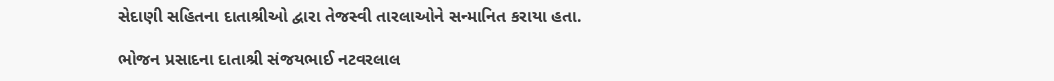સેદાણી સહિતના દાતાશ્રીઓ દ્વારા તેજસ્વી તારલાઓને સન્માનિત કરાયા હતા.

ભોજન પ્રસાદના દાતાશ્રી સંજયભાઈ નટવરલાલ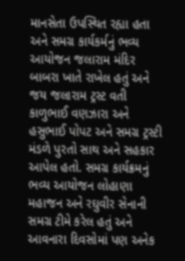માનસેતા ઉપસ્થિત રહ્યા હતા અને સમગ્ર કાર્યકર્મનું ભવ્ય આયોજન જલારામ મંદિર બાબરા ખાતે રાખેલ હતું અને જય જલારામ ટ્રસ્ટ વતી કાળુભાઈ વણઝારા અને હસુભાઈ પોપટ અને સમગ્ર ટ્રસ્ટી મંડળે પુરતો સાથ અને સહકાર આપેલ હતો. સમગ્ર કાર્યક્રમનું ભવ્ય આયોજન લોહાણા મહાજન અને રઘુવીર સેનાની સમગ્ર ટીમે કરેલ હતું અને આવનારા દિવસોમાં પણ અનેક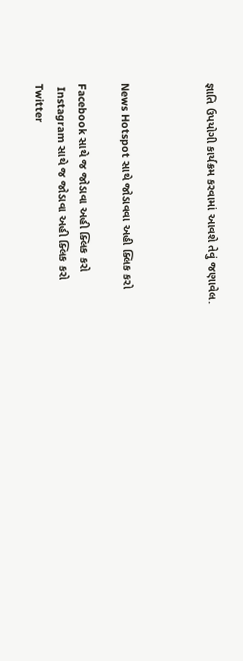જ્ઞાતિ ઉપયોગી કાર્યક્રમ કરવામાં આવશે તેવું જણાવેલ.



News Hotspot સાથે જોડાવવા અહી ક્લિક કરો

Facebook સાથે જ જોડાવા અહી ક્લિક કરો
 Instagram સાથે જ જોડાવા અહી ક્લિક કરો
Twitter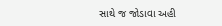સાથે જ જોડાવા અહી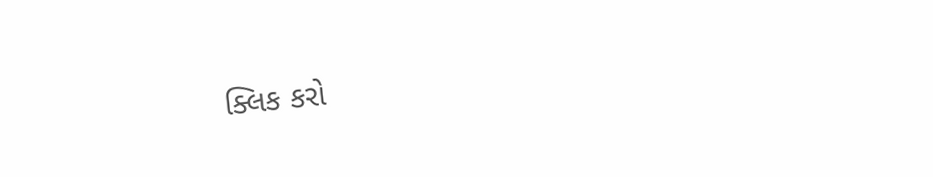ક્લિક કરો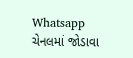Whatsapp ચેનલમાં જોડાવા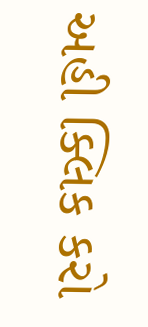અહી ક્લિક કરો